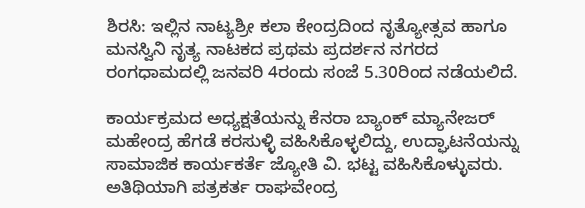ಶಿರಸಿ: ಇಲ್ಲಿನ ನಾಟ್ಯಶ್ರೀ ಕಲಾ ಕೇಂದ್ರದಿಂದ ನೃತ್ಯೋತ್ಸವ ಹಾಗೂ ಮನಸ್ವಿನಿ ನೃತ್ಯ ನಾಟಕದ ಪ್ರಥಮ ಪ್ರದರ್ಶನ ನಗರದ ರಂಗಧಾಮದಲ್ಲಿ ಜನವರಿ 4ರಂದು ಸಂಜೆ 5.30ರಿಂದ ನಡೆಯಲಿದೆ.

ಕಾರ್ಯಕ್ರಮದ ಅಧ್ಯಕ್ಷತೆಯನ್ನು ಕೆನರಾ ಬ್ಯಾಂಕ್ ಮ್ಯಾನೇಜರ್ ಮಹೇಂದ್ರ ಹೆಗಡೆ ಕರಸುಳ್ಳಿ ವಹಿಸಿಕೊಳ್ಳಲಿದ್ದು, ಉದ್ಘಾಟನೆಯನ್ನು ಸಾಮಾಜಿಕ ಕಾರ್ಯಕರ್ತೆ ಜ್ಯೋತಿ ವಿ. ಭಟ್ಟ ವಹಿಸಿಕೊಳ್ಳುವರು. ಅತಿಥಿಯಾಗಿ ಪತ್ರಕರ್ತ ರಾಘವೇಂದ್ರ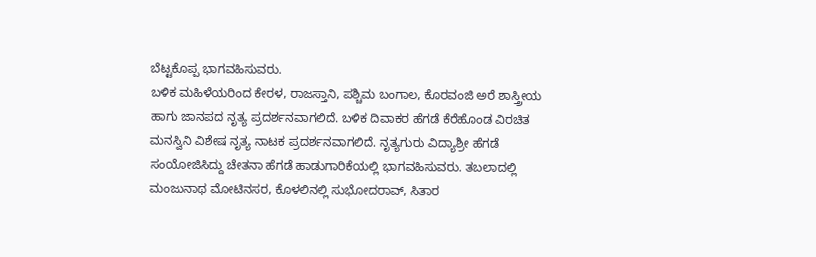ಬೆಟ್ಟಕೊಪ್ಪ ಭಾಗವಹಿಸುವರು.
ಬಳಿಕ ಮಹಿಳೆಯರಿಂದ ಕೇರಳ, ರಾಜಸ್ತಾನಿ, ಪಶ್ಚಿಮ ಬಂಗಾಲ, ಕೊರವಂಜಿ ಅರೆ ಶಾಸ್ತ್ರೀಯ ಹಾಗು ಜಾನಪದ ನೃತ್ಯ ಪ್ರದರ್ಶನವಾಗಲಿದೆ. ಬಳಿಕ ದಿವಾಕರ ಹೆಗಡೆ ಕೆರೆಹೊಂಡ ವಿರಚಿತ ಮನಸ್ವಿನಿ ವಿಶೇಷ ನೃತ್ಯ ನಾಟಕ ಪ್ರದರ್ಶನವಾಗಲಿದೆ. ನೃತ್ಯಗುರು ವಿದ್ಯಾಶ್ರೀ ಹೆಗಡೆ ಸಂಯೋಜಿಸಿದ್ದು ಚೇತನಾ ಹೆಗಡೆ ಹಾಡುಗಾರಿಕೆಯಲ್ಲಿ ಭಾಗವಹಿಸುವರು. ತಬಲಾದಲ್ಲಿ ಮಂಜುನಾಥ ಮೋಟಿನಸರ, ಕೊಳಲಿನಲ್ಲಿ ಸುಭೋದರಾವ್, ಸಿತಾರ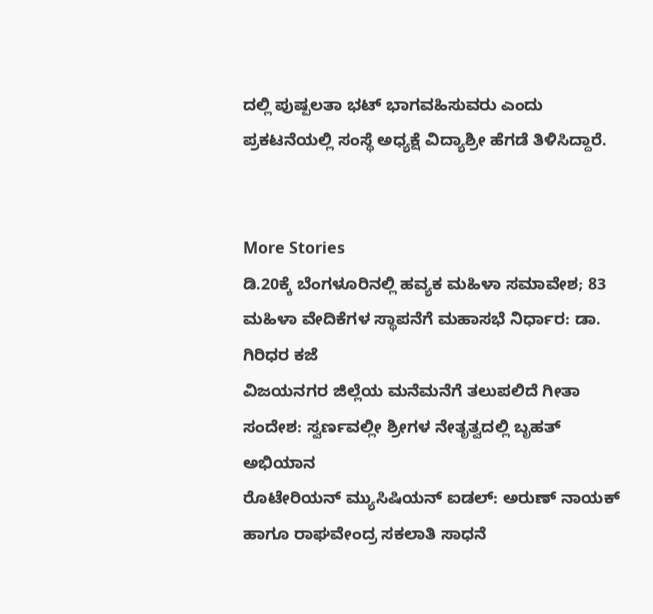ದಲ್ಲಿ ಪುಷ್ಪಲತಾ ಭಟ್ ಭಾಗವಹಿಸುವರು ಎಂದು ಪ್ರಕಟನೆಯಲ್ಲಿ ಸಂಸ್ಥೆ ಅಧ್ಯಕ್ಷೆ ವಿದ್ಯಾಶ್ರೀ ಹೆಗಡೆ ತಿಳಿಸಿದ್ದಾರೆ.


More Stories
ಡಿ.20ಕ್ಕೆ ಬೆಂಗಳೂರಿನಲ್ಲಿ ಹವ್ಯಕ ಮಹಿಳಾ ಸಮಾವೇಶ; 83 ಮಹಿಳಾ ವೇದಿಕೆಗಳ ಸ್ಥಾಪನೆಗೆ ಮಹಾಸಭೆ ನಿರ್ಧಾರ: ಡಾ. ಗಿರಿಧರ ಕಜೆ
ವಿಜಯನಗರ ಜಿಲ್ಲೆಯ ಮನೆಮನೆಗೆ ತಲುಪಲಿದೆ ಗೀತಾ ಸಂದೇಶ: ಸ್ವರ್ಣವಲ್ಲೀ ಶ್ರೀಗಳ ನೇತೃತ್ವದಲ್ಲಿ ಬೃಹತ್ ಅಭಿಯಾನ
ರೊಟೇರಿಯನ್ ಮ್ಯುಸಿಷಿಯನ್ ಐಡಲ್: ಅರುಣ್ ನಾಯಕ್ ಹಾಗೂ ರಾಘವೇಂದ್ರ ಸಕಲಾತಿ ಸಾಧನೆ